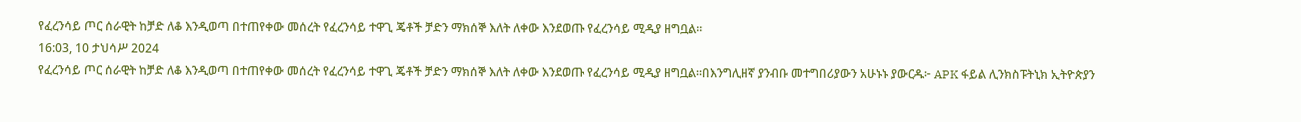የፈረንሳይ ጦር ሰራዊት ከቻድ ለቆ እንዲወጣ በተጠየቀው መሰረት የፈረንሳይ ተዋጊ ጄቶች ቻድን ማክሰኞ እለት ለቀው እንደወጡ የፈረንሳይ ሚዲያ ዘግቧል።
16:03, 10 ታህሳሥ 2024
የፈረንሳይ ጦር ሰራዊት ከቻድ ለቆ እንዲወጣ በተጠየቀው መሰረት የፈረንሳይ ተዋጊ ጄቶች ቻድን ማክሰኞ እለት ለቀው እንደወጡ የፈረንሳይ ሚዲያ ዘግቧል።በእንግሊዘኛ ያንብቡ መተግበሪያውን አሁኑኑ ያውርዱ፦ APK ፋይል ሊንክስፑትኒክ ኢትዮጵያን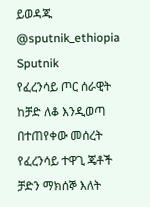ይወዳጁ @sputnik_ethiopia
Sputnik
የፈረንሳይ ጦር ሰራዊት ከቻድ ለቆ እንዲወጣ በተጠየቀው መሰረት የፈረንሳይ ተዋጊ ጄቶች ቻድን ማክሰኞ እለት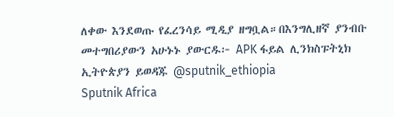ለቀው እንደወጡ የፈረንሳይ ሚዲያ ዘግቧል።በእንግሊዘኛ ያንብቡ መተግበሪያውን አሁኑኑ ያውርዱ፦ APK ፋይል ሊንክስፑትኒክ ኢትዮጵያን ይወዳጁ @sputnik_ethiopia
Sputnik Africa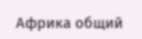Африка общий